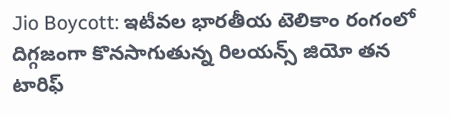Jio Boycott: ఇటీవల భారతీయ టెలికాం రంగంలో దిగ్గజంగా కొనసాగుతున్న రిలయన్స్ జియో తన టారిఫ్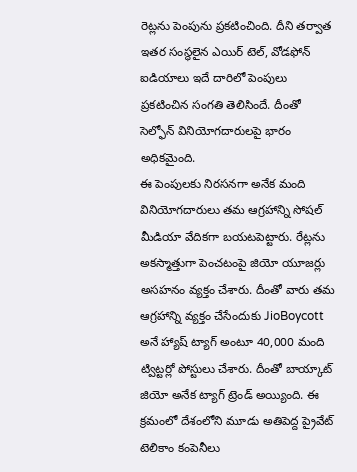రెట్లను పెంపును ప్రకటించింది. దీని తర్వాత ఇతర సంస్థలైన ఎయిర్ టెల్, వోడఫోన్ ఐడియాలు ఇదే దారిలో పెంపులు ప్రకటించిన సంగతి తెలిసిందే. దీంతో సెల్ఫోన్ వినియోగదారులపై భారం అధికమైంది.
ఈ పెంపులకు నిరసనగా అనేక మంది వినియోగదారులు తమ ఆగ్రహాన్ని సోషల్ మీడియా వేదికగా బయటపెట్టారు. రేట్లను అకస్మాత్తుగా పెంచటంపై జియో యూజర్లు అసహనం వ్యక్తం చేశారు. దీంతో వారు తమ ఆగ్రహాన్ని వ్యక్తం చేసేందుకు JioBoycott అనే హ్యాష్ ట్యాగ్ అంటూ 40,000 మంది ట్విట్టర్లో పోస్టులు చేశారు. దీంతో బాయ్కాట్ జియో అనేక ట్యాగ్ ట్రెండ్ అయ్యింది. ఈ క్రమంలో దేశంలోని మూడు అతిపెద్ద ప్రైవేట్ టెలికాం కంపెనీలు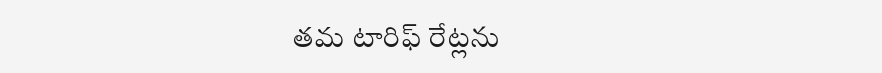తమ టారిఫ్ రేట్లను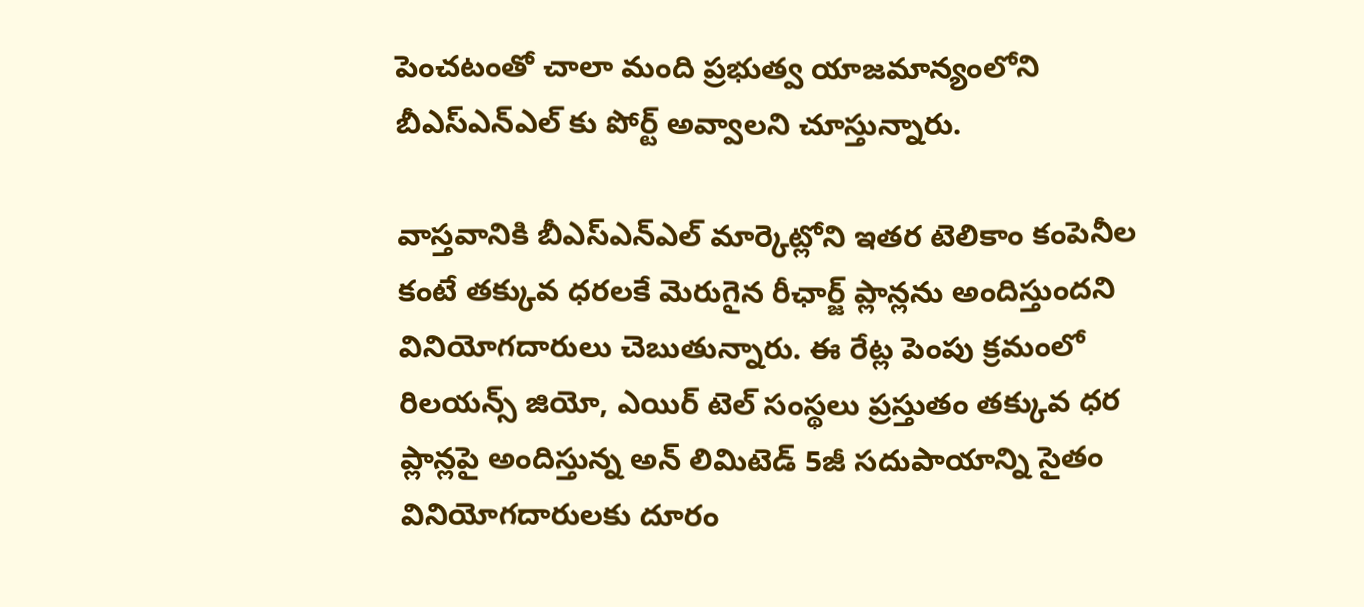పెంచటంతో చాలా మంది ప్రభుత్వ యాజమాన్యంలోని బీఎస్ఎన్ఎల్ కు పోర్ట్ అవ్వాలని చూస్తున్నారు.

వాస్తవానికి బీఎస్ఎన్ఎల్ మార్కెట్లోని ఇతర టెలికాం కంపెనీల కంటే తక్కువ ధరలకే మెరుగైన రీఛార్జ్ ప్లాన్లను అందిస్తుందని వినియోగదారులు చెబుతున్నారు. ఈ రేట్ల పెంపు క్రమంలో రిలయన్స్ జియో, ఎయిర్ టెల్ సంస్థలు ప్రస్తుతం తక్కువ ధర ప్లాన్లపై అందిస్తున్న అన్ లిమిటెడ్ 5జీ సదుపాయాన్ని సైతం వినియోగదారులకు దూరం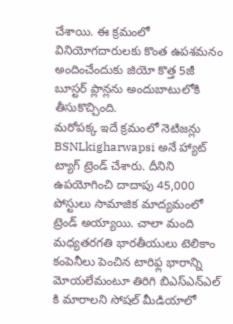చేశాయి. ఈ క్రమంలో వినియోగదారులకు కొంత ఉపశమనం అందించేందుకు జియో కొత్త 5జీ బూస్టర్ ప్లాన్లను అందుబాటులోకి తీసుకొచ్చింది.
మరోపక్క ఇదే క్రమంలో నెటిజన్లు BSNLkigharwapsi అనే హ్యాట్ ట్యాగ్ ట్రెండ్ చేశారు. దీనిని ఉపయోగించి దాదాపు 45,000 పోస్టులు సామాజిక మాద్యమంలో ట్రెండ్ అయ్యాయి. చాలా మంది మధ్యతరగతి భారతీయులు టెలికాం కంపెనీలు పెంచిన టారిఫ్ల భారాన్ని మోయలేమంటూ తిరిగి బిఎస్ఎన్ఎల్ కి మారాలని సోషల్ మీడియాలో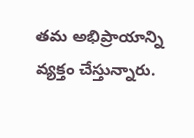తమ అభిప్రాయాన్ని వ్యక్తం చేస్తున్నారు.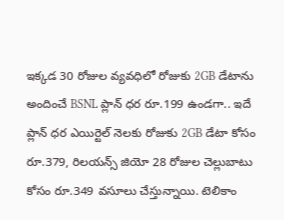ఇక్కడ 30 రోజుల వ్యవధిలో రోజుకు 2GB డేటాను అందించే BSNL ప్లాన్ ధర రూ.199 ఉండగా.. ఇదే ప్లాన్ ధర ఎయిర్టెల్ నెలకు రోజుకు 2GB డేటా కోసం రూ.379, రిలయన్స్ జియో 28 రోజుల చెల్లుబాటు కోసం రూ.349 వసూలు చేస్తున్నాయి. టెలికాం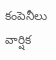కంపెనీలు వార్షిక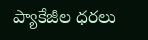ప్యాకేజీల ధరలు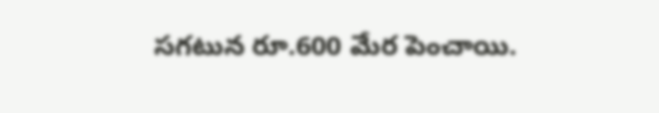సగటున రూ.600 మేర పెంచాయి.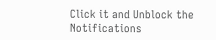Click it and Unblock the Notifications